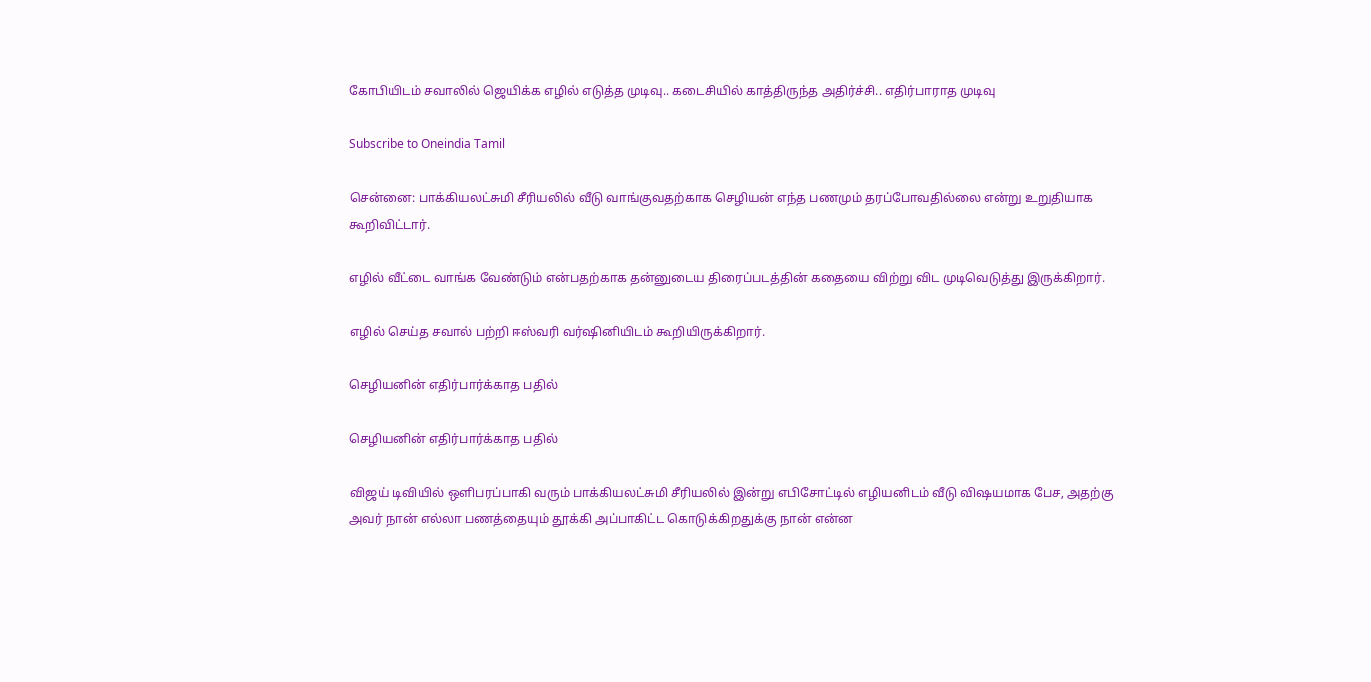கோபியிடம் சவாலில் ஜெயிக்க எழில் எடுத்த முடிவு.. கடைசியில் காத்திருந்த அதிர்ச்சி.. எதிர்பாராத முடிவு

Subscribe to Oneindia Tamil

சென்னை: பாக்கியலட்சுமி சீரியலில் வீடு வாங்குவதற்காக செழியன் எந்த பணமும் தரப்போவதில்லை என்று உறுதியாக கூறிவிட்டார்.

எழில் வீட்டை வாங்க வேண்டும் என்பதற்காக தன்னுடைய திரைப்படத்தின் கதையை விற்று விட முடிவெடுத்து இருக்கிறார்.

எழில் செய்த சவால் பற்றி ஈஸ்வரி வர்ஷினியிடம் கூறியிருக்கிறார்.

செழியனின் எதிர்பார்க்காத பதில்

செழியனின் எதிர்பார்க்காத பதில்

விஜய் டிவியில் ஒளிபரப்பாகி வரும் பாக்கியலட்சுமி சீரியலில் இன்று எபிசோட்டில் எழியனிடம் வீடு விஷயமாக பேச, அதற்கு அவர் நான் எல்லா பணத்தையும் தூக்கி அப்பாகிட்ட கொடுக்கிறதுக்கு நான் என்ன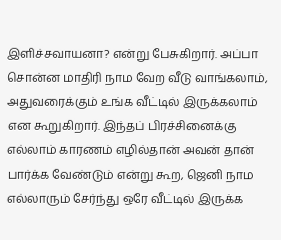இளிச்சவாயனா? என்று பேசுகிறார். அப்பா சொன்ன மாதிரி நாம வேற வீடு வாங்கலாம், அதுவரைக்கும் உங்க வீட்டில் இருக்கலாம் என கூறுகிறார். இந்தப் பிரச்சினைக்கு எல்லாம் காரணம் எழில்தான் அவன் தான் பார்க்க வேண்டும் என்று கூற, ஜெனி நாம எல்லாரும் சேர்ந்து ஒரே வீட்டில் இருக்க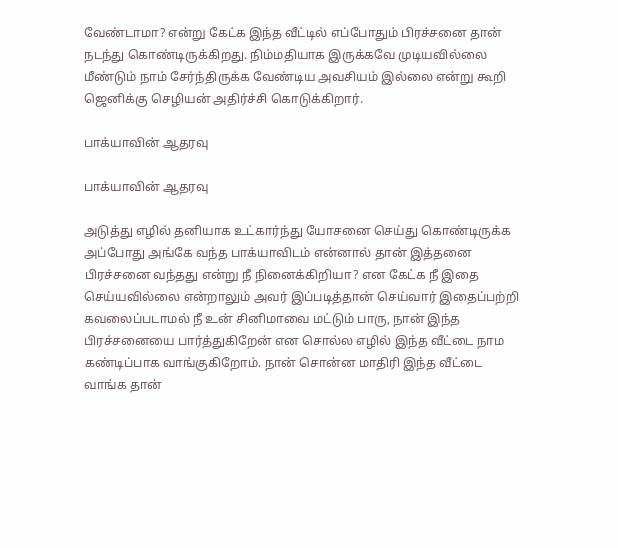வேண்டாமா? என்று கேட்க இந்த வீட்டில் எப்போதும் பிரச்சனை தான் நடந்து கொண்டிருக்கிறது. நிம்மதியாக இருக்கவே முடியவில்லை மீண்டும் நாம் சேர்ந்திருக்க வேண்டிய அவசியம் இல்லை என்று கூறி ஜெனிக்கு செழியன் அதிர்ச்சி கொடுக்கிறார்.

பாக்யாவின் ஆதரவு

பாக்யாவின் ஆதரவு

அடுத்து எழில் தனியாக உட்கார்ந்து யோசனை செய்து கொண்டிருக்க அப்போது அங்கே வந்த பாக்யாவிடம் என்னால் தான் இத்தனை பிரச்சனை வந்தது என்று நீ நினைக்கிறியா? என கேட்க நீ இதை செய்யவில்லை என்றாலும் அவர் இப்படித்தான் செய்வார் இதைப்பற்றி கவலைப்படாமல் நீ உன் சினிமாவை மட்டும் பாரு, நான் இந்த பிரச்சனையை பார்த்துகிறேன் என சொல்ல எழில் இந்த வீட்டை நாம கண்டிப்பாக வாங்குகிறோம். நான் சொன்ன மாதிரி இந்த வீட்டை வாங்க தான்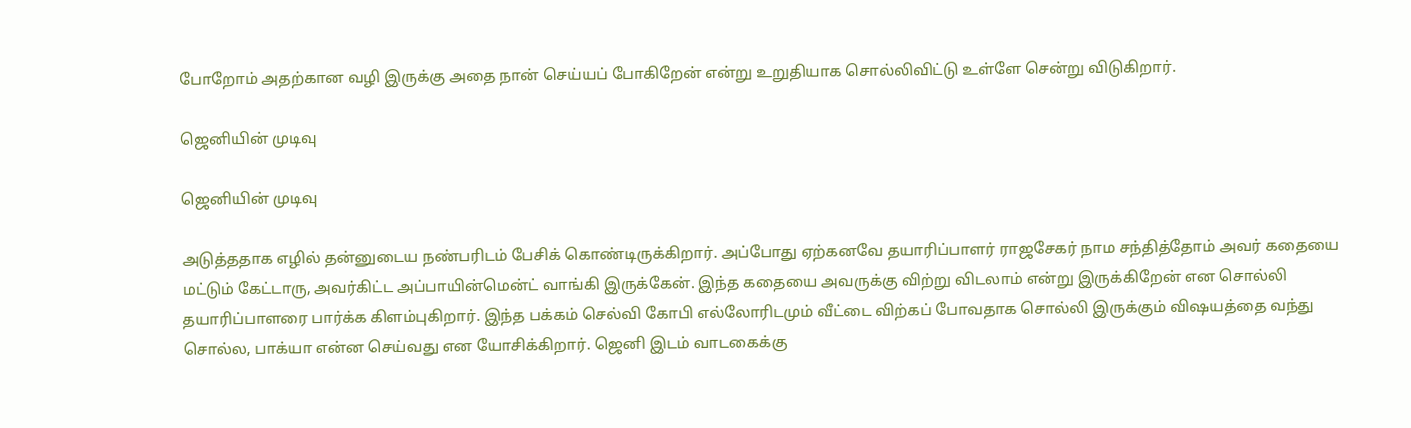போறோம் அதற்கான வழி இருக்கு அதை நான் செய்யப் போகிறேன் என்று உறுதியாக சொல்லிவிட்டு உள்ளே சென்று விடுகிறார்.

ஜெனியின் முடிவு

ஜெனியின் முடிவு

அடுத்ததாக எழில் தன்னுடைய நண்பரிடம் பேசிக் கொண்டிருக்கிறார். அப்போது ஏற்கனவே தயாரிப்பாளர் ராஜசேகர் நாம சந்தித்தோம் அவர் கதையை மட்டும் கேட்டாரு, அவர்கிட்ட அப்பாயின்மென்ட் வாங்கி இருக்கேன். இந்த கதையை அவருக்கு விற்று விடலாம் என்று இருக்கிறேன் என சொல்லி தயாரிப்பாளரை பார்க்க கிளம்புகிறார். இந்த பக்கம் செல்வி கோபி எல்லோரிடமும் வீட்டை விற்கப் போவதாக சொல்லி இருக்கும் விஷயத்தை வந்து சொல்ல, பாக்யா என்ன செய்வது என யோசிக்கிறார். ஜெனி இடம் வாடகைக்கு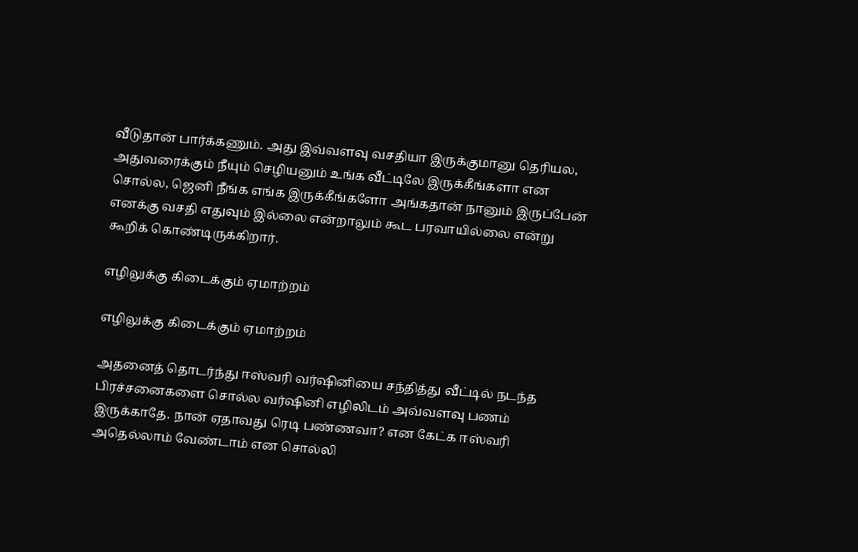வீடுதான் பார்க்கணும். அது இவ்வளவு வசதியா இருக்குமானு தெரியல, அதுவரைக்கும் நீயும் செழியனும் உங்க வீட்டிலே இருக்கீங்களா என சொல்ல, ஜெனி நீங்க எங்க இருக்கீங்களோ அங்கதான் நானும் இருப்பேன் எனக்கு வசதி எதுவும் இல்லை என்றாலும் கூட பரவாயில்லை என்று கூறிக் கொண்டிருக்கிறார்.

எழிலுக்கு கிடைக்கும் ஏமாற்றம்

எழிலுக்கு கிடைக்கும் ஏமாற்றம்

அதனைத் தொடர்ந்து ஈஸ்வரி வர்ஷினியை சந்தித்து வீட்டில் நடந்த பிரச்சனைகளை சொல்ல வர்ஷினி எழிலிடம் அவ்வளவு பணம் இருக்காதே. நான் ஏதாவது ரெடி பண்ணவா? என கேட்க ஈஸ்வரி அதெல்லாம் வேண்டாம் என சொல்லி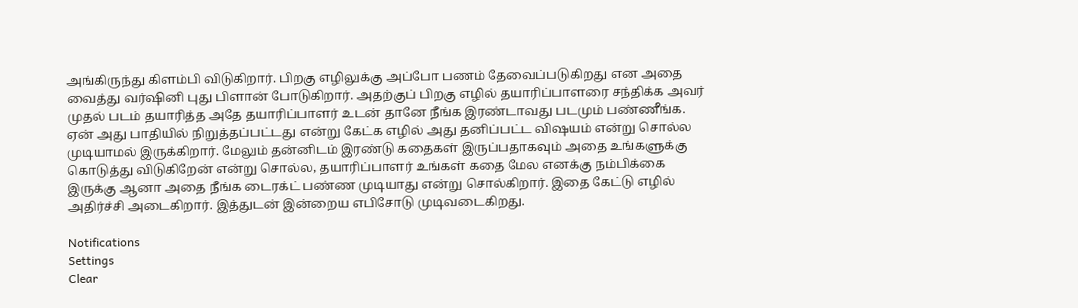அங்கிருந்து கிளம்பி விடுகிறார். பிறகு எழிலுக்கு அப்போ பணம் தேவைப்படுகிறது என அதை வைத்து வர்ஷினி புது பிளான் போடுகிறார். அதற்குப் பிறகு எழில் தயாரிப்பாளரை சந்திக்க அவர் முதல் படம் தயாரித்த அதே தயாரிப்பாளர் உடன் தானே நீங்க இரண்டாவது படமும் பண்ணீங்க. ஏன் அது பாதியில் நிறுத்தப்பட்டது என்று கேட்க எழில் அது தனிப்பட்ட விஷயம் என்று சொல்ல முடியாமல் இருக்கிறார். மேலும் தன்னிடம் இரண்டு கதைகள் இருப்பதாகவும் அதை உங்களுக்கு கொடுத்து விடுகிறேன் என்று சொல்ல, தயாரிப்பாளர் உங்கள் கதை மேல எனக்கு நம்பிக்கை இருக்கு ஆனா அதை நீங்க டைரக்ட் பண்ண முடியாது என்று சொல்கிறார். இதை கேட்டு எழில் அதிர்ச்சி அடைகிறார். இத்துடன் இன்றைய எபிசோடு முடிவடைகிறது.

Notifications
Settings
Clear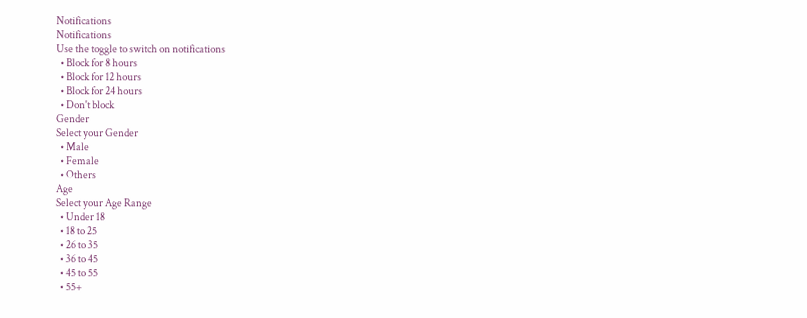Notifications
Notifications
Use the toggle to switch on notifications
  • Block for 8 hours
  • Block for 12 hours
  • Block for 24 hours
  • Don't block
Gender
Select your Gender
  • Male
  • Female
  • Others
Age
Select your Age Range
  • Under 18
  • 18 to 25
  • 26 to 35
  • 36 to 45
  • 45 to 55
  • 55+